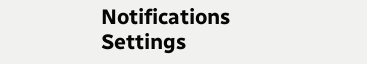Notifications
Settings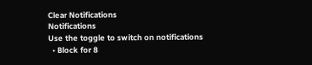Clear Notifications
Notifications
Use the toggle to switch on notifications
  • Block for 8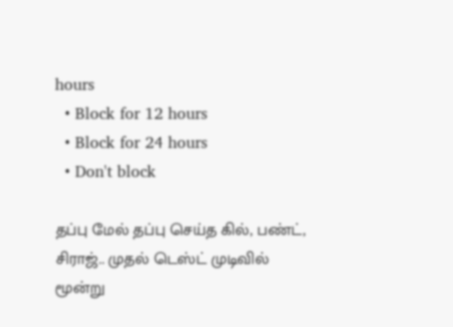hours
  • Block for 12 hours
  • Block for 24 hours
  • Don't block

தப்பு மேல் தப்பு செய்த கில், பண்ட், சிராஜ்.. முதல் டெஸ்ட் முடிவில் மூன்று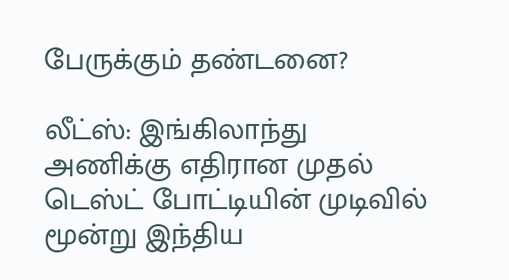பேருக்கும் தண்டனை?

லீட்ஸ்: இங்கிலாந்து அணிக்கு எதிரான முதல் டெஸ்ட் போட்டியின் முடிவில் மூன்று இந்திய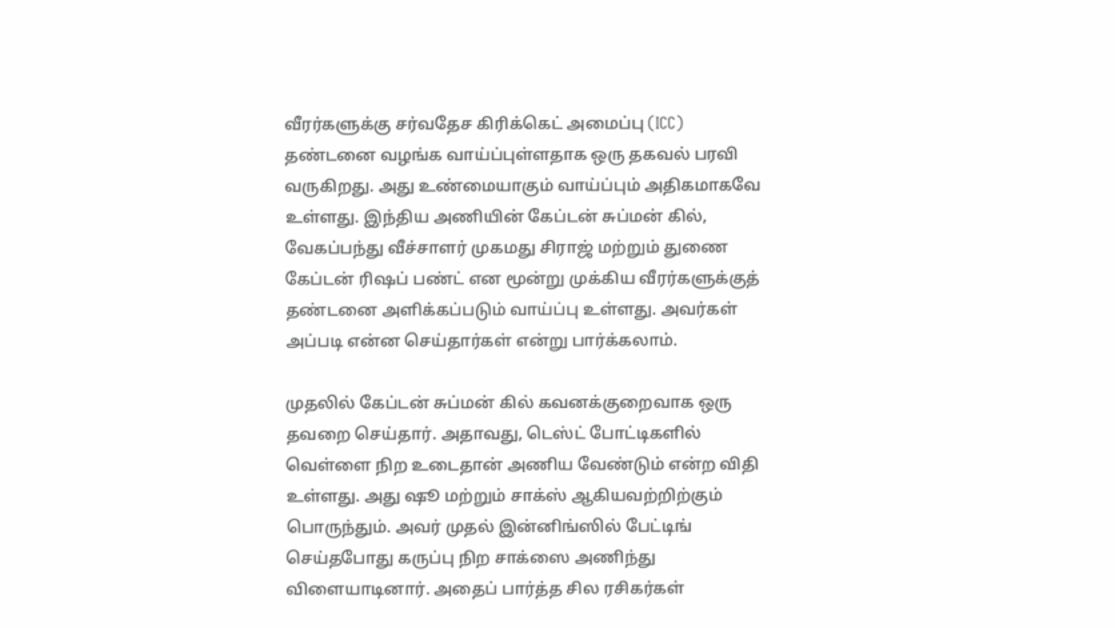வீரர்களுக்கு சர்வதேச கிரிக்கெட் அமைப்பு (ICC) தண்டனை வழங்க வாய்ப்புள்ளதாக ஒரு தகவல் பரவி வருகிறது. அது உண்மையாகும் வாய்ப்பும் அதிகமாகவே உள்ளது. இந்திய அணியின் கேப்டன் சுப்மன் கில், வேகப்பந்து வீச்சாளர் முகமது சிராஜ் மற்றும் துணை கேப்டன் ரிஷப் பண்ட் என மூன்று முக்கிய வீரர்களுக்குத் தண்டனை அளிக்கப்படும் வாய்ப்பு உள்ளது. அவர்கள் அப்படி என்ன செய்தார்கள் என்று பார்க்கலாம்.

முதலில் கேப்டன் சுப்மன் கில் கவனக்குறைவாக ஒரு தவறை செய்தார். அதாவது, டெஸ்ட் போட்டிகளில் வெள்ளை நிற உடைதான் அணிய வேண்டும் என்ற விதி உள்ளது. அது ஷூ மற்றும் சாக்ஸ் ஆகியவற்றிற்கும் பொருந்தும். அவர் முதல் இன்னிங்ஸில் பேட்டிங் செய்தபோது கருப்பு நிற சாக்ஸை அணிந்து விளையாடினார். அதைப் பார்த்த சில ரசிகர்கள்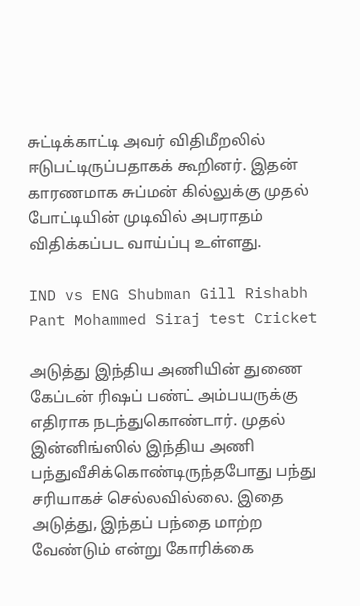சுட்டிக்காட்டி அவர் விதிமீறலில் ஈடுபட்டிருப்பதாகக் கூறினர். இதன் காரணமாக சுப்மன் கில்லுக்கு முதல் போட்டியின் முடிவில் அபராதம் விதிக்கப்பட வாய்ப்பு உள்ளது.

IND vs ENG Shubman Gill Rishabh Pant Mohammed Siraj test Cricket

அடுத்து இந்திய அணியின் துணை கேப்டன் ரிஷப் பண்ட் அம்பயருக்கு எதிராக நடந்துகொண்டார். முதல் இன்னிங்ஸில் இந்திய அணி பந்துவீசிக்கொண்டிருந்தபோது பந்து சரியாகச் செல்லவில்லை. இதை அடுத்து, இந்தப் பந்தை மாற்ற வேண்டும் என்று கோரிக்கை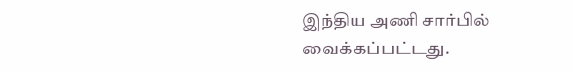இந்திய அணி சார்பில் வைக்கப்பட்டது.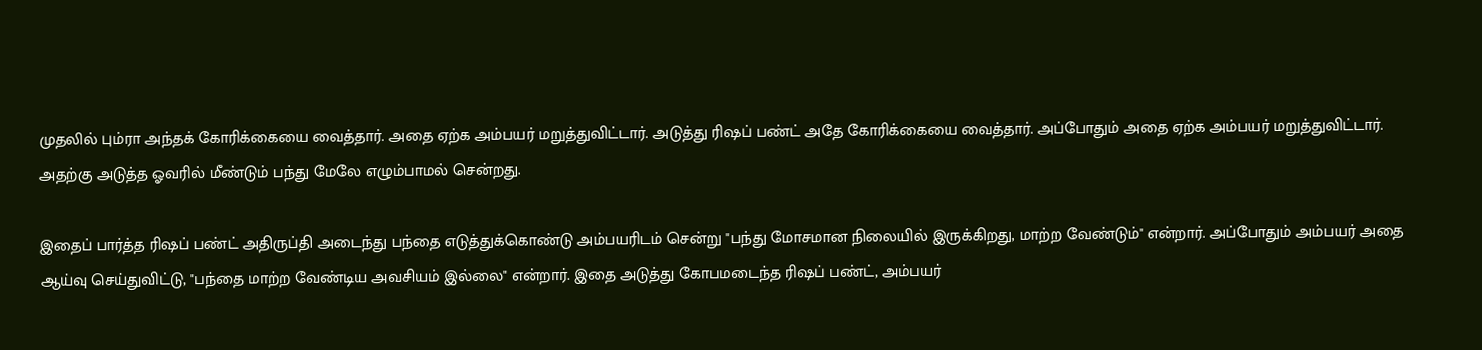முதலில் பும்ரா அந்தக் கோரிக்கையை வைத்தார். அதை ஏற்க அம்பயர் மறுத்துவிட்டார். அடுத்து ரிஷப் பண்ட் அதே கோரிக்கையை வைத்தார். அப்போதும் அதை ஏற்க அம்பயர் மறுத்துவிட்டார். அதற்கு அடுத்த ஓவரில் மீண்டும் பந்து மேலே எழும்பாமல் சென்றது.

இதைப் பார்த்த ரிஷப் பண்ட் அதிருப்தி அடைந்து பந்தை எடுத்துக்கொண்டு அம்பயரிடம் சென்று "பந்து மோசமான நிலையில் இருக்கிறது, மாற்ற வேண்டும்" என்றார். அப்போதும் அம்பயர் அதை ஆய்வு செய்துவிட்டு, "பந்தை மாற்ற வேண்டிய அவசியம் இல்லை" என்றார். இதை அடுத்து கோபமடைந்த ரிஷப் பண்ட், அம்பயர்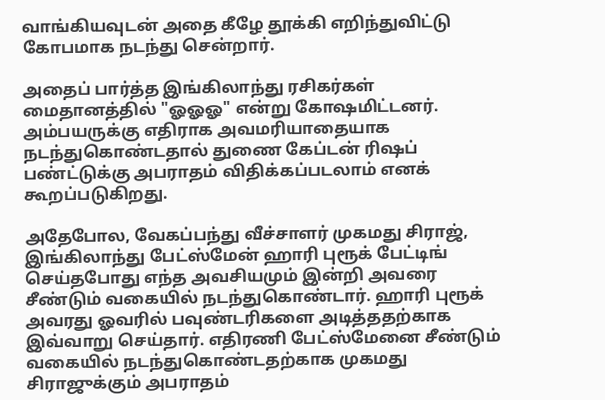வாங்கியவுடன் அதை கீழே தூக்கி எறிந்துவிட்டு கோபமாக நடந்து சென்றார்.

அதைப் பார்த்த இங்கிலாந்து ரசிகர்கள் மைதானத்தில் "ஓஓஓ" என்று கோஷமிட்டனர். அம்பயருக்கு எதிராக அவமரியாதையாக நடந்துகொண்டதால் துணை கேப்டன் ரிஷப் பண்ட்டுக்கு அபராதம் விதிக்கப்படலாம் எனக் கூறப்படுகிறது.

அதேபோல, வேகப்பந்து வீச்சாளர் முகமது சிராஜ், இங்கிலாந்து பேட்ஸ்மேன் ஹாரி புரூக் பேட்டிங் செய்தபோது எந்த அவசியமும் இன்றி அவரை சீண்டும் வகையில் நடந்துகொண்டார். ஹாரி புரூக் அவரது ஓவரில் பவுண்டரிகளை அடித்ததற்காக இவ்வாறு செய்தார். எதிரணி பேட்ஸ்மேனை சீண்டும் வகையில் நடந்துகொண்டதற்காக முகமது சிராஜுக்கும் அபராதம்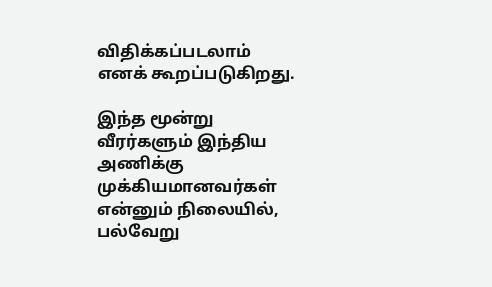விதிக்கப்படலாம் எனக் கூறப்படுகிறது.

இந்த மூன்று வீரர்களும் இந்திய அணிக்கு முக்கியமானவர்கள் என்னும் நிலையில், பல்வேறு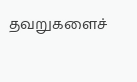தவறுகளைச்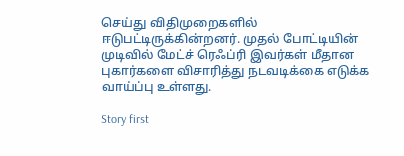செய்து விதிமுறைகளில் ஈடுபட்டிருக்கின்றனர். முதல் போட்டியின் முடிவில் மேட்ச் ரெஃப்ரி இவர்கள் மீதான புகார்களை விசாரித்து நடவடிக்கை எடுக்க வாய்ப்பு உள்ளது.

Story first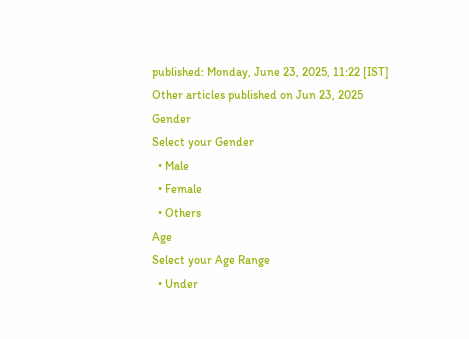published: Monday, June 23, 2025, 11:22 [IST]
Other articles published on Jun 23, 2025
Gender
Select your Gender
  • Male
  • Female
  • Others
Age
Select your Age Range
  • Under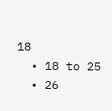18
  • 18 to 25
  • 26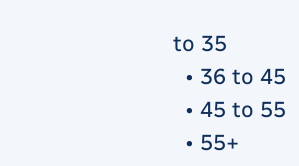to 35
  • 36 to 45
  • 45 to 55
  • 55+